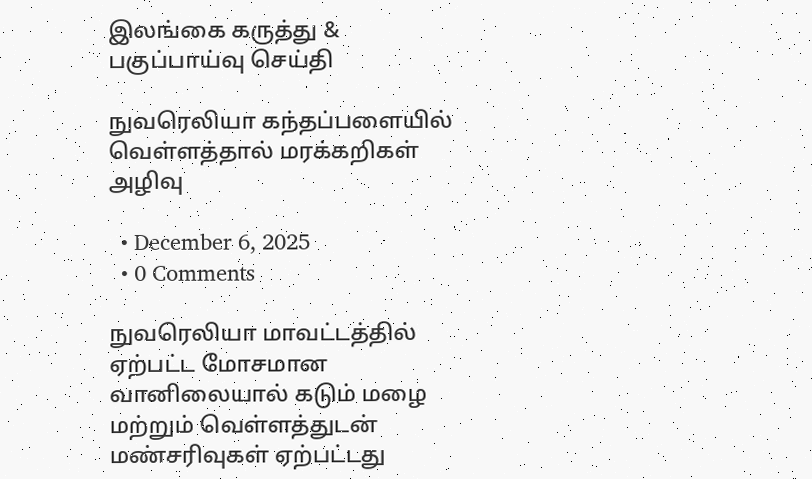இலங்கை கருத்து & பகுப்பாய்வு செய்தி

நுவரெலியா கந்தப்பளையில் வெள்ளத்தால் மரக்கறிகள் அழிவு

  • December 6, 2025
  • 0 Comments

நுவரெலியா மாவட்டத்தில் ஏற்பட்ட மோசமான வானிலையால் கடும் மழை மற்றும் வெள்ளத்துடன் மண்சரிவுகள் ஏற்பட்டது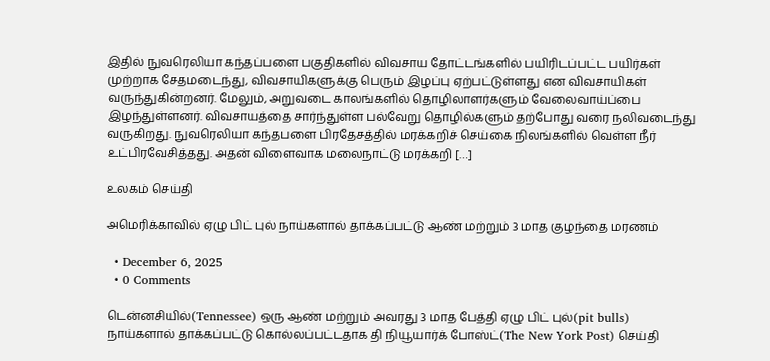இதில் நுவரெலியா கந்தப்பளை பகுதிகளில் விவசாய தோட்டங்களில் பயிரிடப்பட்ட பயிர்கள் முற்றாக சேதமடைந்து, விவசாயிகளுக்கு பெரும் இழப்பு ஏற்பட்டுள்ளது என விவசாயிகள் வருந்துகின்றனர். மேலும், அறுவடை காலங்களில் தொழிலாளர்களும் வேலைவாய்ப்பை இழந்துள்ளனர். விவசாயத்தை சார்ந்துள்ள பல்வேறு தொழில்களும் தற்போது வரை நலிவடைந்து வருகிறது. நுவரெலியா கந்தபளை பிரதேசத்தில் மரக்கறிச் செய்கை நிலங்களில் வெள்ள நீர் உட்பிரவேசித்தது. அதன் விளைவாக மலைநாட்டு மரக்கறி […]

உலகம் செய்தி

அமெரிக்காவில் ஏழு பிட் புல் நாய்களால் தாக்கப்பட்டு ஆண் மற்றும் 3 மாத குழந்தை மரணம்

  • December 6, 2025
  • 0 Comments

டென்னசியில்(Tennessee) ஒரு ஆண் மற்றும் அவரது 3 மாத பேத்தி ஏழு பிட் புல்(pit bulls) நாய்களால் தாக்கப்பட்டு கொல்லப்பட்டதாக தி நியூயார்க் போஸ்ட்(The New York Post) செய்தி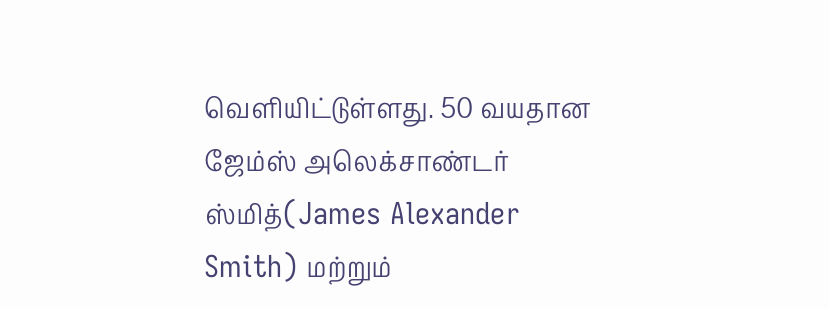வெளியிட்டுள்ளது. 50 வயதான ஜேம்ஸ் அலெக்சாண்டர் ஸ்மித்(James Alexander Smith) மற்றும்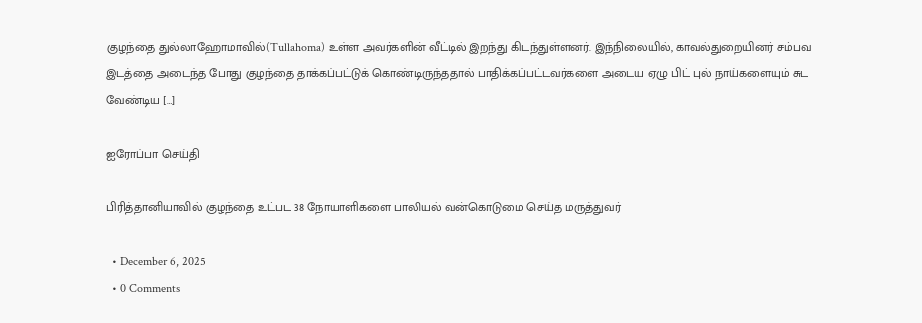குழந்தை துல்லாஹோமாவில்(Tullahoma) உள்ள அவர்களின் வீட்டில் இறந்து கிடந்துள்ளனர். இந்நிலையில், காவல்துறையினர் சம்பவ இடத்தை அடைந்த போது குழந்தை தாக்கப்பட்டுக் கொண்டிருந்ததால் பாதிக்கப்பட்டவர்களை அடைய ஏழு பிட் புல் நாய்களையும் சுட வேண்டிய […]

ஐரோப்பா செய்தி

பிரித்தானியாவில் குழந்தை உட்பட 38 நோயாளிகளை பாலியல் வன்கொடுமை செய்த மருத்துவர்

  • December 6, 2025
  • 0 Comments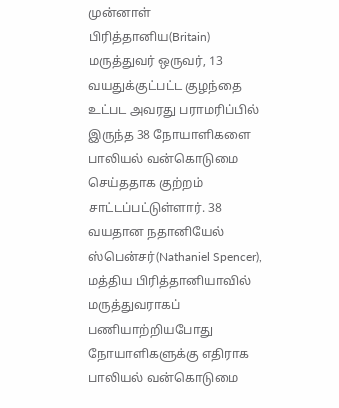முன்னாள் பிரித்தானிய(Britain) மருத்துவர் ஒருவர், 13 வயதுக்குட்பட்ட குழந்தை உட்பட அவரது பராமரிப்பில் இருந்த 38 நோயாளிகளை பாலியல் வன்கொடுமை செய்ததாக குற்றம் சாட்டப்பட்டுள்ளார். 38 வயதான நதானியேல் ஸ்பென்சர்(Nathaniel Spencer), மத்திய பிரித்தானியாவில் மருத்துவராகப் பணியாற்றியபோது நோயாளிகளுக்கு எதிராக பாலியல் வன்கொடுமை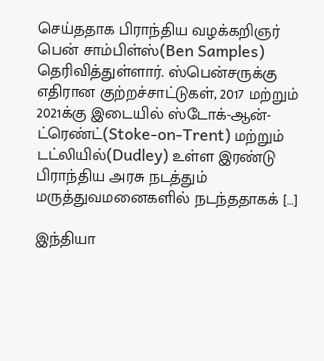செய்ததாக பிராந்திய வழக்கறிஞர் பென் சாம்பிள்ஸ்(Ben Samples) தெரிவித்துள்ளார். ஸ்பென்சருக்கு எதிரான குற்றச்சாட்டுகள், 2017 மற்றும் 2021க்கு இடையில் ஸ்டோக்-ஆன்-ட்ரெண்ட்(Stoke-on-Trent) மற்றும் டட்லியில்(Dudley) உள்ள இரண்டு பிராந்திய அரசு நடத்தும் மருத்துவமனைகளில் நடந்ததாகக் […]

இந்தியா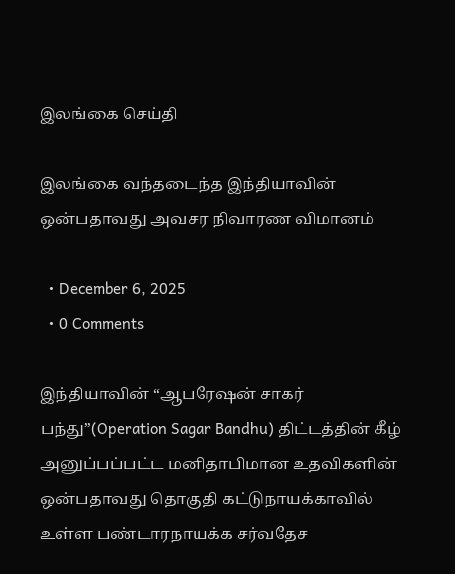இலங்கை செய்தி

இலங்கை வந்தடைந்த இந்தியாவின் ஒன்பதாவது அவசர நிவாரண விமானம்

  • December 6, 2025
  • 0 Comments

இந்தியாவின் “ஆபரேஷன் சாகர் பந்து”(Operation Sagar Bandhu) திட்டத்தின் கீழ் அனுப்பப்பட்ட மனிதாபிமான உதவிகளின் ஒன்பதாவது தொகுதி கட்டுநாயக்காவில் உள்ள பண்டாரநாயக்க சர்வதேச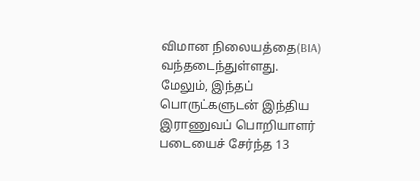விமான நிலையத்தை(BIA) வந்தடைந்துள்ளது. மேலும், இந்தப் பொருட்களுடன் இந்திய இராணுவப் பொறியாளர் படையைச் சேர்ந்த 13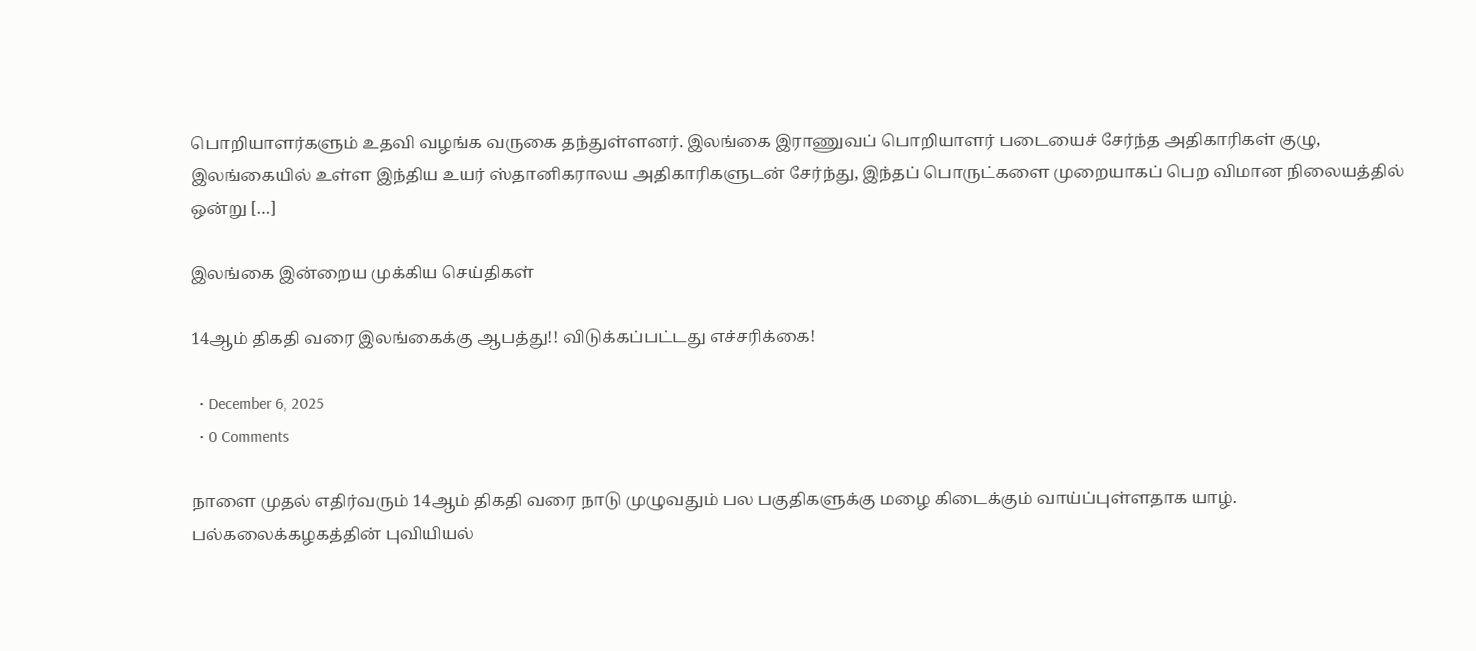பொறியாளர்களும் உதவி வழங்க வருகை தந்துள்ளனர். இலங்கை இராணுவப் பொறியாளர் படையைச் சேர்ந்த அதிகாரிகள் குழு, இலங்கையில் உள்ள இந்திய உயர் ஸ்தானிகராலய அதிகாரிகளுடன் சேர்ந்து, இந்தப் பொருட்களை முறையாகப் பெற விமான நிலையத்தில் ஒன்று […]

இலங்கை இன்றைய முக்கிய செய்திகள்

14ஆம் திகதி வரை இலங்கைக்கு ஆபத்து!! விடுக்கப்பட்டது எச்சரிக்கை!

  • December 6, 2025
  • 0 Comments

நாளை முதல் எதிர்வரும் 14ஆம் திகதி வரை நாடு முழுவதும் பல பகுதிகளுக்கு மழை கிடைக்கும் வாய்ப்புள்ளதாக யாழ். பல்கலைக்கழகத்தின் புவியியல்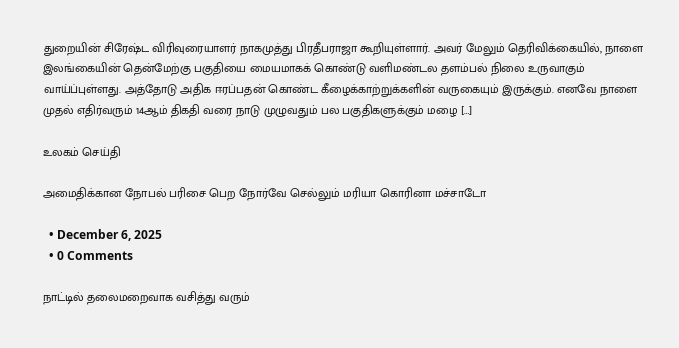துறையின் சிரேஷ்ட விரிவுரையாளர் நாகமுத்து பிரதீபராஜா கூறியுள்ளார். அவர் மேலும் தெரிவிக்கையில், நாளை இலங்கையின் தென்மேற்கு பகுதியை மையமாகக் கொண்டு வளிமண்டல தளம்பல் நிலை உருவாகும் வாய்ப்புள்ளது. அத்தோடு அதிக ஈரப்பதன் கொண்ட கீழைக்காற்றுக்களின் வருகையும் இருக்கும். எனவே நாளை முதல் எதிர்வரும் 14ஆம் திகதி வரை நாடு முழுவதும் பல பகுதிகளுக்கும் மழை […]

உலகம் செய்தி

அமைதிக்கான நோபல் பரிசை பெற நோர்வே செல்லும் மரியா கொரினா மச்சாடோ

  • December 6, 2025
  • 0 Comments

நாட்டில் தலைமறைவாக வசித்து வரும்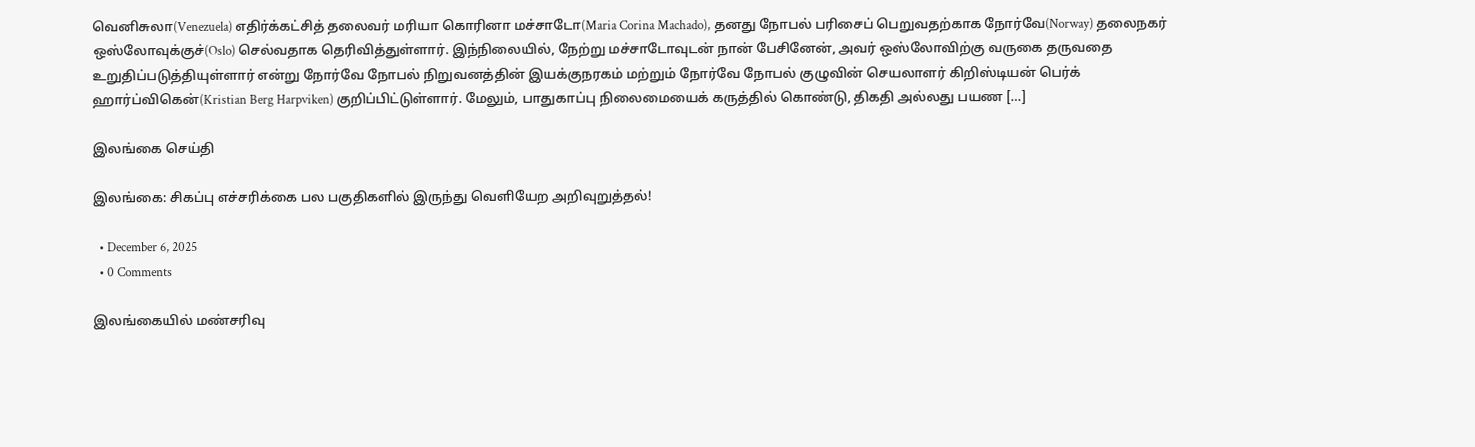வெனிசுலா(Venezuela) எதிர்க்கட்சித் தலைவர் மரியா கொரினா மச்சாடோ(Maria Corina Machado), தனது நோபல் பரிசைப் பெறுவதற்காக நோர்வே(Norway) தலைநகர் ஒஸ்லோவுக்குச்(Oslo) செல்வதாக தெரிவித்துள்ளார். இந்நிலையில், நேற்று மச்சாடோவுடன் நான் பேசினேன், அவர் ஒஸ்லோவிற்கு வருகை தருவதை உறுதிப்படுத்தியுள்ளார் என்று நோர்வே நோபல் நிறுவனத்தின் இயக்குநரகம் மற்றும் நோர்வே நோபல் குழுவின் செயலாளர் கிறிஸ்டியன் பெர்க் ஹார்ப்விகென்(Kristian Berg Harpviken) குறிப்பிட்டுள்ளார். மேலும், பாதுகாப்பு நிலைமையைக் கருத்தில் கொண்டு, திகதி அல்லது பயண […]

இலங்கை செய்தி

இலங்கை: சிகப்பு எச்சரிக்கை பல பகுதிகளில் இருந்து வெளியேற அறிவுறுத்தல்!

  • December 6, 2025
  • 0 Comments

இலங்கையில் மண்சரிவு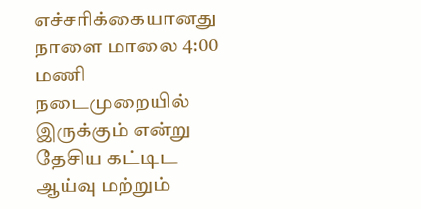எச்சரிக்கையானது நாளை மாலை 4:00 மணி நடைமுறையில் இருக்கும் என்று தேசிய கட்டிட ஆய்வு மற்றும்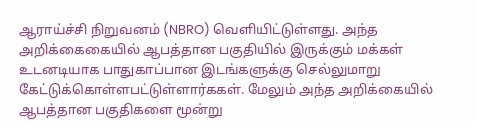ஆராய்ச்சி நிறுவனம் (NBRO) வெளியிட்டுள்ளது. அந்த அறிக்கைகையில் ஆபத்தான பகுதியில் இருக்கும் மக்கள் உடனடியாக பாதுகாப்பான இடங்களுக்கு செல்லுமாறு கேட்டுக்கொள்ளபட்டுள்ளார்ககள். மேலும் அந்த அறிக்கையில் ஆபத்தான பகுதிகளை மூன்று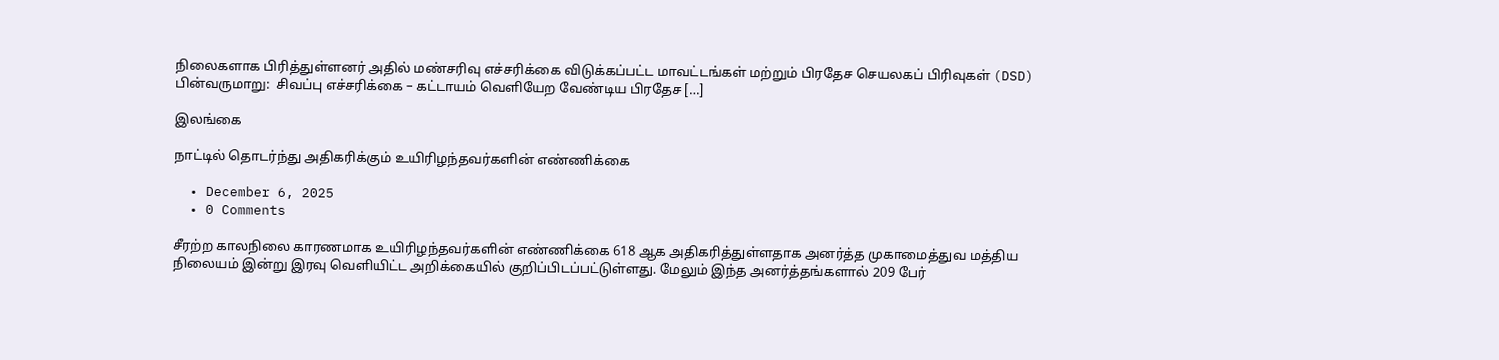நிலைகளாக பிரித்துள்ளனர் அதில் மண்சரிவு எச்சரிக்கை விடுக்கப்பட்ட மாவட்டங்கள் மற்றும் பிரதேச செயலகப் பிரிவுகள் (DSD) பின்வருமாறு:  சிவப்பு எச்சரிக்கை – கட்டாயம் வெளியேற வேண்டிய பிரதேச […]

இலங்கை

நாட்டில் தொடர்ந்து அதிகரிக்கும் உயிரிழந்தவர்களின் எண்ணிக்கை

  • December 6, 2025
  • 0 Comments

சீரற்ற காலநிலை காரணமாக உயிரிழந்தவர்களின் எண்ணிக்கை 618 ஆக அதிகரித்துள்ளதாக அனர்த்த முகாமைத்துவ மத்திய நிலையம் இன்று இரவு வெளியிட்ட அறிக்கையில் குறிப்பிடப்பட்டுள்ளது. மேலும் இந்த அனர்த்தங்களால் 209 பேர்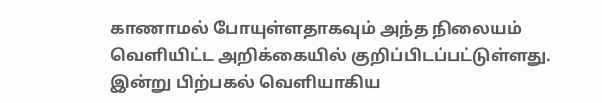காணாமல் போயுள்ளதாகவும் அந்த நிலையம் வெளியிட்ட அறிக்கையில் குறிப்பிடப்பட்டுள்ளது. இன்று பிற்பகல் வெளியாகிய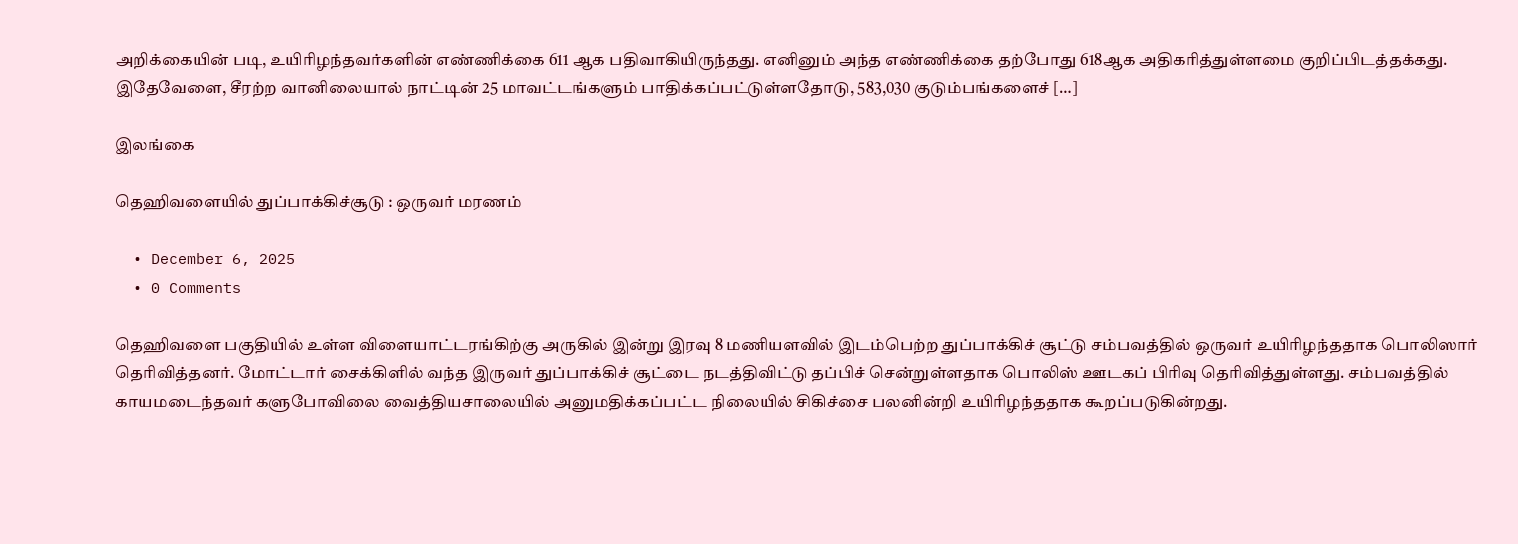அறிக்கையின் படி, உயிரிழந்தவர்களின் எண்ணிக்கை 611 ஆக பதிவாகியிருந்தது. எனினும் அந்த எண்ணிக்கை தற்போது 618ஆக அதிகரித்துள்ளமை குறிப்பிடத்தக்கது. இதேவேளை, சீரற்ற வானிலையால் நாட்டின் 25 மாவட்டங்களும் பாதிக்கப்பட்டுள்ளதோடு, 583,030 குடும்பங்களைச் […]

இலங்கை

தெஹிவளையில் துப்பாக்கிச்சூடு : ஒருவர் மரணம்

  • December 6, 2025
  • 0 Comments

தெஹிவளை பகுதியில் உள்ள விளையாட்டரங்கிற்கு அருகில் இன்று இரவு 8 மணியளவில் இடம்பெற்ற துப்பாக்கிச் சூட்டு சம்பவத்தில் ஒருவர் உயிரிழந்ததாக பொலிஸார் தெரிவித்தனர். மோட்டார் சைக்கிளில் வந்த இருவர் துப்பாக்கிச் சூட்டை நடத்திவிட்டு தப்பிச் சென்றுள்ளதாக பொலிஸ் ஊடகப் பிரிவு தெரிவித்துள்ளது. சம்பவத்தில் காயமடைந்தவர் களுபோவிலை வைத்தியசாலையில் அனுமதிக்கப்பட்ட நிலையில் சிகிச்சை பலனின்றி உயிரிழந்ததாக கூறப்படுகின்றது.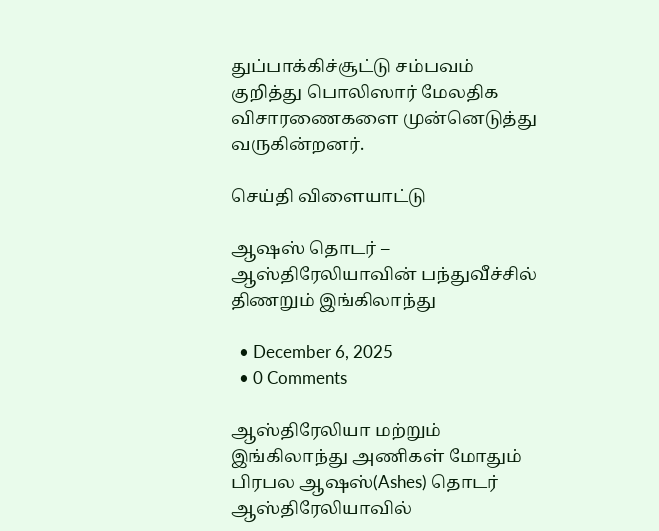துப்பாக்கிச்சூட்டு சம்பவம் குறித்து பொலிஸார் மேலதிக விசாரணைகளை முன்னெடுத்து வருகின்றனர்.

செய்தி விளையாட்டு

ஆஷஸ் தொடர் – ஆஸ்திரேலியாவின் பந்துவீச்சில் திணறும் இங்கிலாந்து

  • December 6, 2025
  • 0 Comments

ஆஸ்திரேலியா மற்றும் இங்கிலாந்து அணிகள் மோதும் பிரபல ஆஷஸ்(Ashes) தொடர் ஆஸ்திரேலியாவில்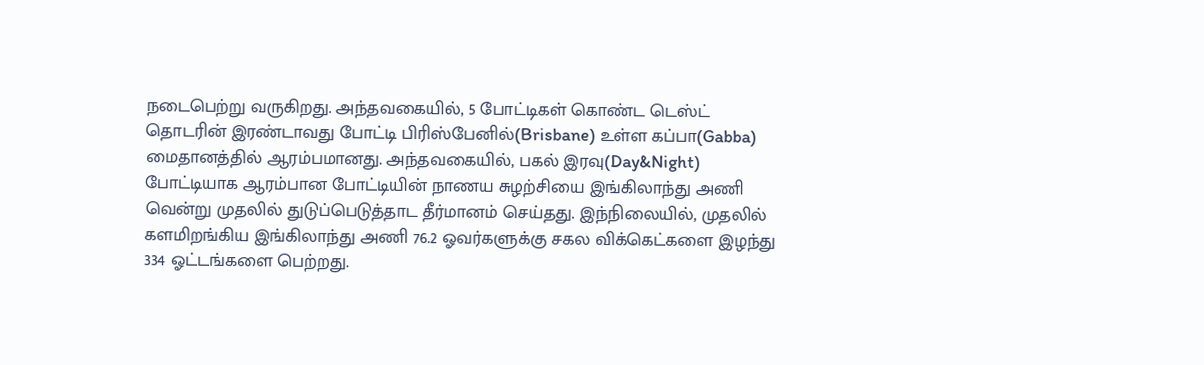நடைபெற்று வருகிறது. அந்தவகையில், 5 போட்டிகள் கொண்ட டெஸ்ட் தொடரின் இரண்டாவது போட்டி பிரிஸ்பேனில்(Brisbane) உள்ள கப்பா(Gabba) மைதானத்தில் ஆரம்பமானது. அந்தவகையில், பகல் இரவு(Day&Night) போட்டியாக ஆரம்பான போட்டியின் நாணய சுழற்சியை இங்கிலாந்து அணி வென்று முதலில் துடுப்பெடுத்தாட தீர்மானம் செய்தது. இந்நிலையில், முதலில் களமிறங்கிய இங்கிலாந்து அணி 76.2 ஓவர்களுக்கு சகல விக்கெட்களை இழந்து 334 ஓட்டங்களை பெற்றது.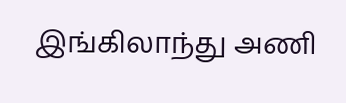இங்கிலாந்து அணி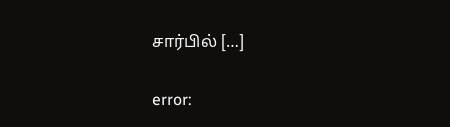சார்பில் […]

error: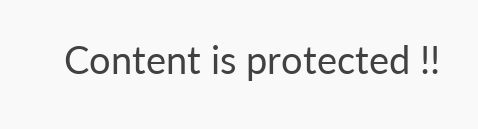Content is protected !!